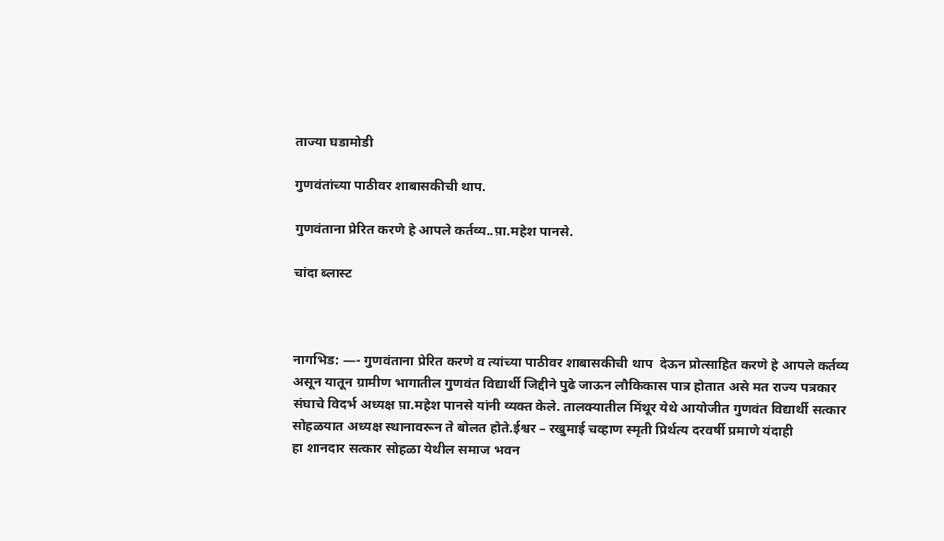ताज्या घडामोडी

गुणवंतांच्या पाठीवर शाबासकीची थाप.

गुणवंताना प्रेरित करणे हे आपले कर्तव्य..प़ा.महेश पानसे.

चांदा ब्लास्ट



नागभिड: —- गुणवंताना प्रेरित करणे व त्यांच्या पाठीवर शाबासकीची थाप  देऊन प्रोत्साहित करणे हे आपले कर्तव्य असून यातून ग्रामीण भागातील गुणवंत विद्यार्थी जिद्दीने पुढे जाऊन लौकिकास पात्र होतात असे मत राज्य पत्रकार संघाचे विदर्भ अध्यक्ष प़ा.महेश पानसे यांनी व्यक्त केले. तालक्यातील मिंथूर येथे आयोजीत गुणवंत विद्यार्थी सत्कार सोहळयात अध्यक्ष स्थानावरून ते बोलत होते.ईश्वर – रखुमाई चव्हाण स्मृती प्रिर्थत्य दरवर्षी प्रमाणे यंदाही
हा शानदार सत्कार सोहळा येथील समाज भवन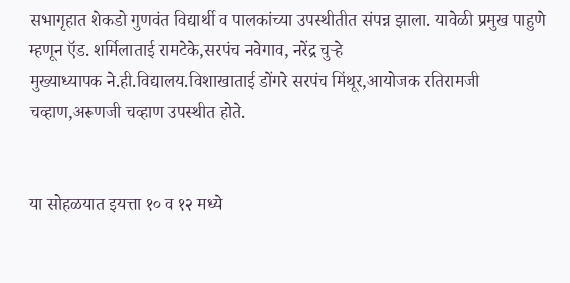सभागृहात शेकडो गुणवंत विद्यार्थी व पालकांच्या उपस्थीतीत संपन्न झाला. यावेळी प्रमुख पाहुणे म्हणून ऍड. शर्मिलाताई रामटेके,सरपंच नवेगाव, नरेंद्र चुऱ्हे
मुख्याध्यापक ने.ही.विद्यालय.विशाखाताई डोंगरे सरपंच मिंथूर,आयोजक रतिरामजी चव्हाण,अरूणजी चव्हाण उपस्थीत होते.


या सोहळयात इयत्ता १० व १२ मध्ये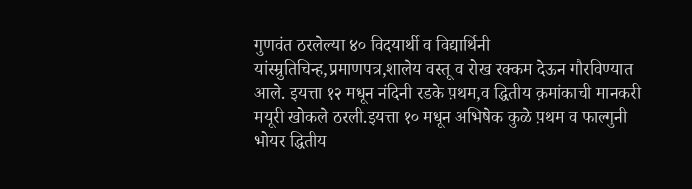गुणवंत ठरलेल्या ४० विदयार्थी व विद्यार्थिनी यांस्म्रुतिचिन्ह,प्रमाणपत्र,शालेय वस्तू व रोख रक्कम देऊन गौरविण्यात आले. इयत्ता १२ मधून नंदिनी रडके प़थम,व द्धितीय क़मांकाची मानकरी मयूरी खोकले ठरली.इयत्ता १० मधून अभिषेक कुळे प़थम व फाल्गुनी भोयर द्धितीय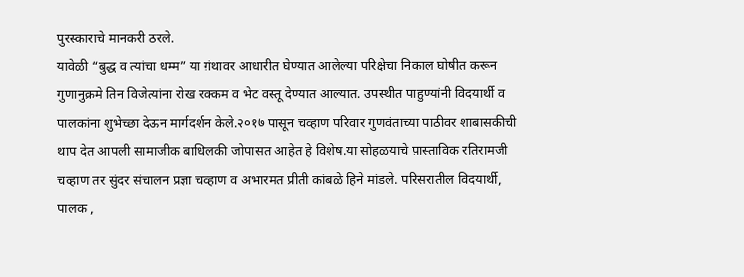पुरस्काराचे मानकरी ठरले.
यावेळी “बुद्ध व त्यांचा धम्म” या ग़ंथावर आधारीत घेण्यात आलेल्या परिक्षेचा निकाल घोषीत करून गुणानुक्रमे तिन विजेत्यांना रोख रक्कम व भेट वस्तू देण्यात आल्यात. उपस्थीत पाहुण्यांनी विदयार्थी व
पालकांना शुभेच्छा देऊन मार्गदर्शन केले.२०१७ पासून चव्हाण परिवार गुणवंताच्या पाठीवर शाबासकीची थाप देत आपली सामाजीक बाधिलकी जोपासत आहेत हे विशेष.या सोहळयाचे प़ास्ताविक रतिरामजी
चव्हाण तर सुंदर संचालन प्रज्ञा चव्हाण व अभारमत प्रीती कांबळे हिने मांडले. परिसरातील विदयार्थी, पालक ,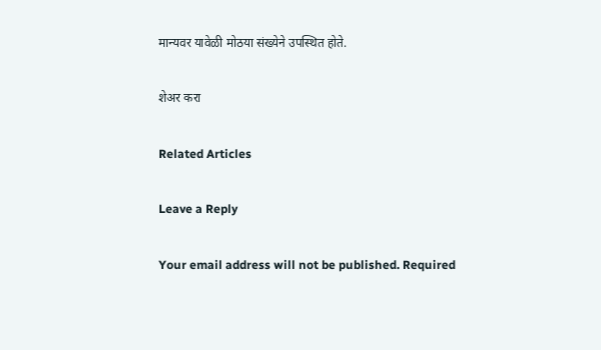मान्यवर यावेळी मोठया संख्येने उपस्थित होते.

शेअर करा

Related Articles

Leave a Reply

Your email address will not be published. Required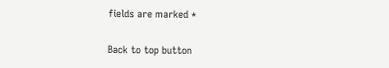fields are marked *

Back to top button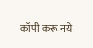कॉपी करू नये